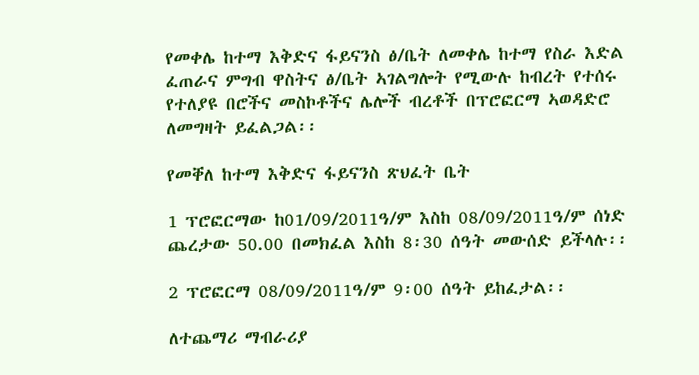የመቀሌ ከተማ እቅድና ፋይናንስ ፅ/ቤት ለመቀሌ ከተማ የስራ እድል ፈጠራና ምግብ ዋስትና ፅ/ቤት ኣገልግሎት የሚውሉ ከብረት የተሰሩ የተለያዩ በሮችና መስኮቶችና ሌሎች ብረቶች በፕሮፎርማ ኣወዳድሮ ለመግዛት ይፈልጋል፡፡

የመቐለ ከተማ እቅድና ፋይናንስ ጽህፈት ቤት

1 ፕሮፎርማው ከ01/09/2011ዓ/ም እስከ 08/09/2011ዓ/ም ሰነድ ጨረታው 50.00 በመክፈል እስከ 8፡30 ሰዓት መውሰድ ይችላሉ፡፡

2 ፕሮፎርማ 08/09/2011ዓ/ም 9፡00 ሰዓት ይከፈታል፡፡

ለተጨማሪ ማብራሪያ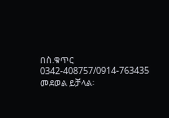በስ.ቁጥር 0342-408757/0914-763435 መደወል ይቻላል፡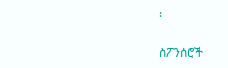፡

ስፖንሰሮች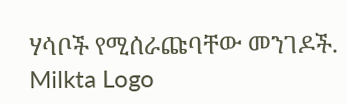ሃሳቦች የሚሰራጩባቸው መንገዶች.
Milkta Logo